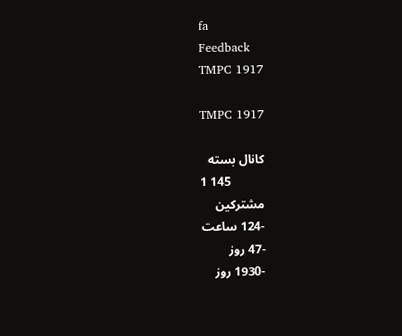fa
Feedback
TMPC 1917

TMPC 1917

کانال بسته
1 145
مشترکین
-124 ساعت
-47 روز
-1930 روز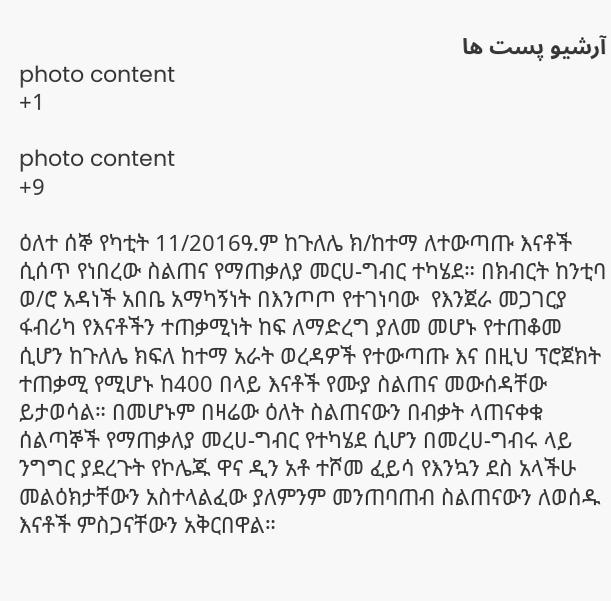آرشیو پست ها
photo content
+1

photo content
+9

ዕለተ ሰኞ የካቲት 11/2016ዓ.ም ከጉለሌ ክ/ከተማ ለተውጣጡ እናቶች ሲሰጥ የነበረው ስልጠና የማጠቃለያ መርሀ-ግብር ተካሄደ። በክብርት ከንቲባ ወ/ሮ አዳነች አበቤ አማካኝነት በእንጦጦ የተገነባው  የእንጀራ መጋገርያ ፋብሪካ የእናቶችን ተጠቃሚነት ከፍ ለማድረግ ያለመ መሆኑ የተጠቆመ ሲሆን ከጉለሌ ክፍለ ከተማ አራት ወረዳዎች የተውጣጡ እና በዚህ ፕሮጀክት ተጠቃሚ የሚሆኑ ከ400 በላይ እናቶች የሙያ ስልጠና መውሰዳቸው ይታወሳል። በመሆኑም በዛሬው ዕለት ስልጠናውን በብቃት ላጠናቀቁ ሰልጣኞች የማጠቃለያ መረሀ-ግብር የተካሄደ ሲሆን በመረሀ-ግብሩ ላይ ንግግር ያደረጉት የኮሌጁ ዋና ዲን አቶ ተሾመ ፈይሳ የእንኳን ደስ አላችሁ መልዕክታቸውን አስተላልፈው ያለምንም መንጠባጠብ ስልጠናውን ለወሰዱ እናቶች ምስጋናቸውን አቅርበዋል።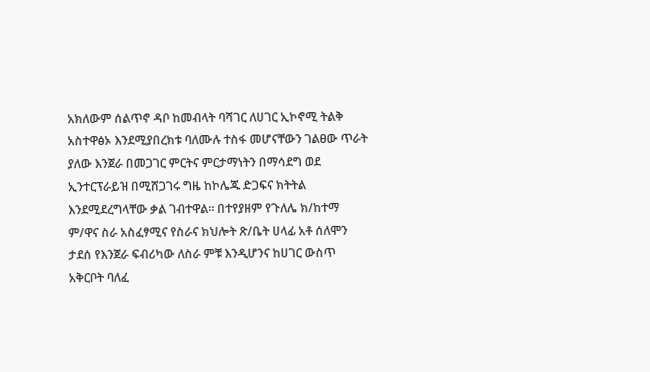አክለውም ሰልጥኖ ዳቦ ከመብላት ባሻገር ለሀገር ኢኮኖሚ ትልቅ አስተዋፅኦ እንደሚያበረክቱ ባለሙሉ ተስፋ መሆናቸውን ገልፀው ጥራት ያለው እንጀራ በመጋገር ምርትና ምርታማነትን በማሳደግ ወደ ኢንተርፕራይዝ በሚሸጋገሩ ግዜ ከኮሌጁ ድጋፍና ክትትል እንደሚደረግላቸው ቃል ገብተዋል። በተየያዘም የጉለሌ ክ/ከተማ ም/ዋና ስራ አስፈፃሚና የስራና ክህሎት ጽ/ቤት ሀላፊ አቶ ሰለሞን ታደሰ የእንጀራ ፍብሪካው ለስራ ምቹ እንዲሆንና ከሀገር ውስጥ አቅርቦት ባለፈ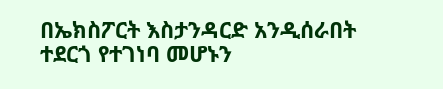በኤክስፖርት እስታንዳርድ አንዲሰራበት ተደርጎ የተገነባ መሆኑን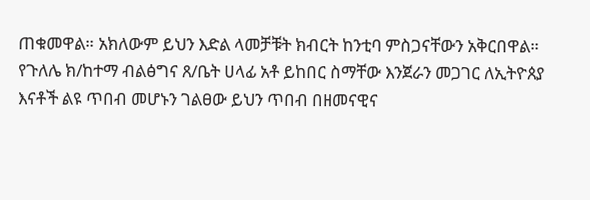ጠቁመዋል። አክለውም ይህን እድል ላመቻቹት ክብርት ከንቲባ ምስጋናቸውን አቅርበዋል። የጉለሌ ክ/ከተማ ብልፅግና ጸ/ቤት ሀላፊ አቶ ይከበር ስማቸው እንጀራን መጋገር ለኢትዮጰያ እናቶች ልዩ ጥበብ መሆኑን ገልፀው ይህን ጥበብ በዘመናዊና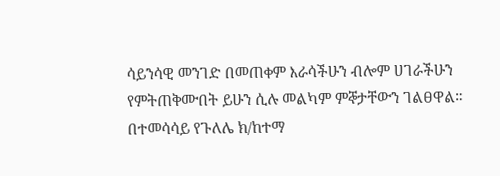ሳይንሳዊ መንገድ በመጠቀም እራሳችሁን ብሎም ሀገራችሁን የምትጠቅሙበት ይሁን ሲሉ መልካም ምኞታቸውን ገልፀዋል። በተመሳሳይ የጉለሌ ክ/ከተማ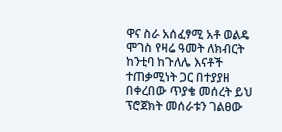ዋና ስራ አሰፈፃሚ አቶ ወልዴ ሞገስ የዛሬ ዓመት ለክብርት ከንቲባ ከጉለሌ እናቶች ተጠቃሚነት ጋር በተያያዘ በቀረበው ጥያቄ መሰረት ይህ ፕሮጀክት መሰራቱን ገልፀው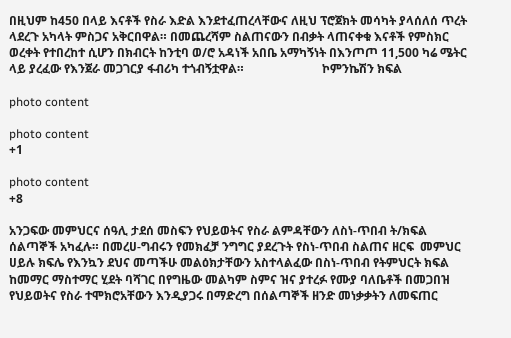በዚህም ከ450 በላይ እናቶች የስራ እድል እንደተፈጠረላቸውና ለዚህ ፕሮጀክት መሳካት ያላሰለሰ ጥረት ላደረጉ አካላት ምስጋና አቅርበዋል። በመጨረሻም ስልጠናውን በብቃት ላጠናቀቁ እናቶች የምስክር ወረቀት የተበረከተ ሲሆን በክብርት ከንቲባ ወ/ሮ አዳነች አበቤ አማካኝነት በእንጦጦ 11,500 ካሬ ሜትር ላይ ያረፈው የእንጀራ መጋገርያ ፋብሪካ ተጎብኝቷዋል።                          ኮምንኬሽን ክፍል

photo content

photo content
+1

photo content
+8

አንጋፍው መምህርና ሰዓሊ ታደሰ መስፍን የህይወትና የስራ ልምዳቸውን ለስነ-ጥበብ ት/ክፍል ሰልጣኞች አካፈሉ። በመረሀ-ግብሩን የመክፈቻ ንግግር ያደረጉት የስነ-ጥበብ ስልጠና ዘርፍ  መምህር ሀይሉ ክፍሌ የእንኳን ደህና መጣችሁ መልዕክታቸውን አስተላልፈው በስነ-ጥበብ የትምህርት ክፍል ከመማር ማስተማር ሂደት ባሻገር በየግዜው መልካም ስምና ዝና ያተረፉ የሙያ ባለቤቶች በመጋበዝ የህይወትና የስራ ተሞክሮአቸውን እንዲያጋሩ በማድረግ በሰልጣኞች ዘንድ መነቃቃትን ለመፍጠር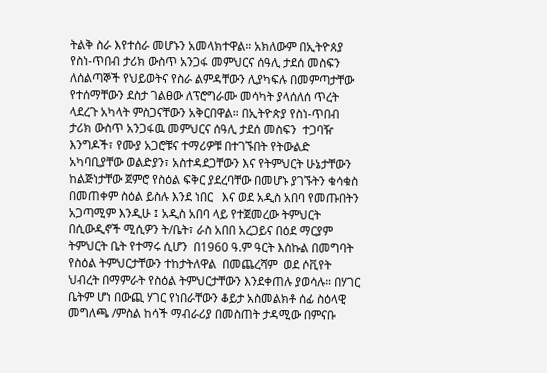ትልቅ ስራ እየተሰራ መሆኑን አመላክተዋል። አክለውም በኢትዮጰያ የስነ-ጥበብ ታሪክ ውስጥ አንጋፋ መምህርና ሰዓሊ ታደሰ መስፍን ለሰልጣኞች የህይወትና የስራ ልምዳቸውን ሊያካፍሉ በመምጣታቸው የተሰማቸውን ደስታ ገልፀው ለፕሮግራሙ መሳካት ያላሰለሰ ጥረት ላደረጉ አካላት ምስጋናቸውን አቅርበዋል። በኢትዮጵያ የስነ-ጥበብ ታሪክ ውስጥ አንጋፋዉ መምህርና ሰዓሊ ታደሰ መስፍን  ተጋባዥ እንግዶች፣ የሙያ አጋሮቹና ተማሪዎቹ በተገኙበት የትውልድ  አካባቢያቸው ወልድያን፣ አስተዳደጋቸውን እና የትምህርት ሁኔታቸውን ከልጅነታቸው ጀምሮ የስዕል ፍቅር ያደረባቸው በመሆኑ ያገኙትን ቁሳቁስ በመጠቀም ስዕል ይስሉ እንደ ነበር   እና ወደ አዲስ አበባ የመጡበትን አጋጣሚም እንዲሁ ፤ አዲስ አበባ ላይ የተጀመረው ትምህርት በሲውዲኖች ሚሲዎን ት/ቤት፣ ራስ አበበ አረጋይና በዕደ ማርያም ትምህርት ቤት የተማሩ ሲሆን  በ1960 ዓ.ም ዓርት እስኩል በመግባት የስዕል ትምህርታቸውን ተከታትለዋል  በመጨረሻም  ወደ ሶቪየት ህብረት በማምራት የስዕል ትምህርታቸውን እንደቀጠሉ ያወሳሉ። በሃገር ቤትም ሆነ በውጪ ሃገር የነበራቸውን ቆይታ አስመልክቶ ሰፊ ስዕላዊ መግለጫ /ምስል ከሳች ማብራሪያ በመስጠት ታዳሚው በምናቡ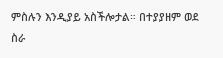ምስሉን እንዲያይ አስችሎታል። በተያያዘም ወደ ስራ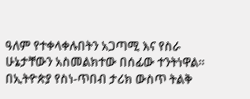ዓለም የተቀላቀሉበትን አጋጣሚ እና የስራ ሁኔታቸውን አስመልክተው በሰፊው ተንትነዋል።  በኢትዮጵያ የስነ-ጥበብ ታሪክ ውስጥ ትልቅ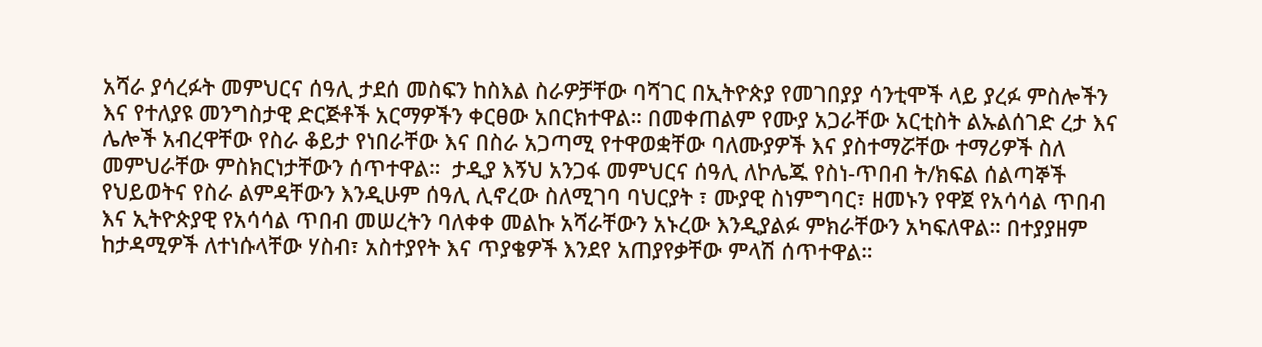አሻራ ያሳረፉት መምህርና ሰዓሊ ታደሰ መስፍን ከስእል ስራዎቻቸው ባሻገር በኢትዮጵያ የመገበያያ ሳንቲሞች ላይ ያረፉ ምስሎችን እና የተለያዩ መንግስታዊ ድርጅቶች አርማዎችን ቀርፀው አበርክተዋል። በመቀጠልም የሙያ አጋራቸው አርቲስት ልኡልሰገድ ረታ እና ሌሎች አብረዋቸው የስራ ቆይታ የነበራቸው እና በስራ አጋጣሚ የተዋወቋቸው ባለሙያዎች እና ያስተማሯቸው ተማሪዎች ስለ መምህራቸው ምስክርነታቸውን ሰጥተዋል።  ታዲያ እኝህ አንጋፋ መምህርና ሰዓሊ ለኮሌጁ የስነ-ጥበብ ት/ክፍል ሰልጣኞች የህይወትና የስራ ልምዳቸውን እንዲሁም ሰዓሊ ሊኖረው ስለሚገባ ባህርያት ፣ ሙያዊ ስነምግባር፣ ዘመኑን የዋጀ የአሳሳል ጥበብ እና ኢትዮጵያዊ የአሳሳል ጥበብ መሠረትን ባለቀቀ መልኩ አሻራቸውን አኑረው እንዲያልፉ ምክራቸውን አካፍለዋል። በተያያዘም ከታዳሚዎች ለተነሱላቸው ሃስብ፣ አስተያየት እና ጥያቄዎች እንደየ አጠያየቃቸው ምላሽ ሰጥተዋል።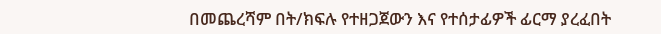በመጨረሻም በት/ክፍሉ የተዘጋጀውን እና የተሰታፊዎች ፊርማ ያረፈበት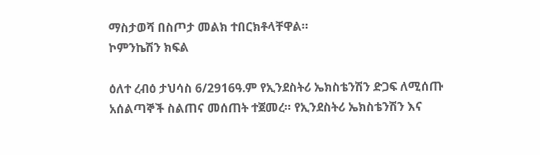ማስታወሻ በስጦታ መልክ ተበርክቶላቸዋል።                              ኮምንኬሽን ክፍል

ዕለተ ረብዕ ታህሳስ 6/2916ዓ.ም የኢንደስትሪ ኤክስቴንሽን ድጋፍ ለሚሰጡ አሰልጣኞች ስልጠና መሰጠት ተጀመረ። የኢንደስትሪ ኤክስቴንሽን እና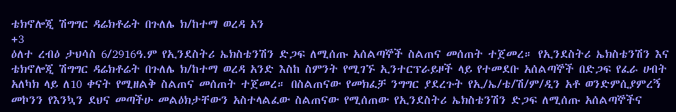ቴክኖሎጂ ሽግግር ዳሬክቶሬት በጉለሌ ክ/ከተማ ወረዳ አን
+3
ዕለተ ረብዕ ታህሳስ 6/2916ዓ.ም የኢንደስትሪ ኤክስቴንሽን ድጋፍ ለሚሰጡ አሰልጣኞች ስልጠና መሰጠት ተጀመረ። የኢንደስትሪ ኤክስቴንሽን እና ቴክኖሎጂ ሽግግር ዳሬክቶሬት በጉለሌ ክ/ከተማ ወረዳ አንድ እስከ ስምንት የሚገኙ ኢንተርፕራይዞች ላይ የተመደቡ አሰልጣኞች በድጋፍ የፈራ ሀብት  አለካክ ላይ ለ10 ቀናት የሚዘልቅ ስልጠና መሰጠት ተጀመረ። በስልጠናው የመክፈቻ ንግግር ያደረጉት የኢ/ኤ/ቴ/ሽ/ም/ዲን አቶ ወንድምሲያምረኝ  መኮንን የእንኳን ደህና መጣችሁ መልዕክታቸውን አስተላልፈው ስልጠናው የሚሰጠው የኢንደስትሪ ኤክስቴንሽን ድጋፍ ለሚሰጡ አሰልጣኞችና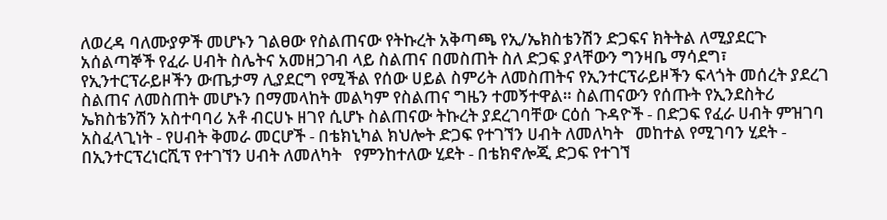ለወረዳ ባለሙያዎች መሆኑን ገልፀው የስልጠናው የትኩረት አቅጣጫ የኢ/ኤክስቴንሽን ድጋፍና ክትትል ለሚያደርጉ አሰልጣኞች የፈራ ሀብት ስሌትና አመዘጋገብ ላይ ስልጠና በመስጠት ስለ ድጋፍ ያላቸውን ግንዛቤ ማሳደግ፣ የኢንተርፕራይዞችን ውጤታማ ሊያደርግ የሚችል የሰው ሀይል ስምሪት ለመስጠትና የኢንተርፕራይዞችን ፍላጎት መሰረት ያደረገ ስልጠና ለመስጠት መሆኑን በማመላከት መልካም የስልጠና ግዜን ተመኝተዋል። ስልጠናውን የሰጡት የኢንደስትሪ ኤክስቴንሽን አስተባባሪ አቶ ብርሀኑ ዘገየ ሲሆኑ ስልጠናው ትኩረት ያደረገባቸው ርዕሰ ጉዳዮች - በድጋፍ የፈራ ሀብት ምዝገባ አስፈላጊነት - የሀብት ቅመራ መርሆች - በቴክኒካል ክህሎት ድጋፍ የተገኘን ሀብት ለመለካት   መከተል የሚገባን ሂደት - በኢንተርፕረነርሺፕ የተገኘን ሀብት ለመለካት   የምንከተለው ሂደት - በቴክኖሎጂ ድጋፍ የተገኘ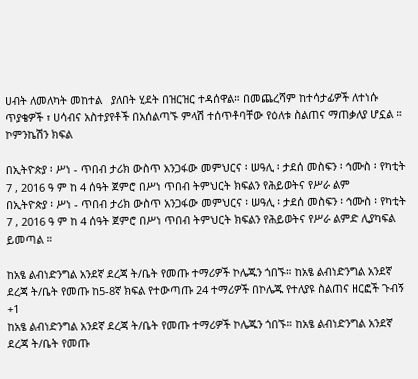ሀብት ለመለካት መከተል   ያለበት ሂደት በዝርዝር ተዳሰዋል። በመጨረሻም ከተሳታፊዎች ለተነሱ ጥያቄዎች ፣ ሀሳብና አስተያየቶች በአሰልጣኙ ምላሽ ተሰጥቶባቸው የዕለቱ ስልጠና ማጠቃለያ ሆኗል ።                                  ኮምንኬሽን ክፍል

በኢትዮጵያ ፡ ሥነ - ጥበብ ታሪክ ውስጥ አንጋፋው መምህርና ፡ ሠዓሊ ፡ ታደሰ መስፍን ፡ ኅሙስ ፡ የካቲት 7 , 2016 ዓ ም ከ 4 ሰዓት ጀምሮ በሥነ ጥበብ ትምህርት ክፍልን የሕይወትና የሥራ ልም
በኢትዮጵያ ፡ ሥነ - ጥበብ ታሪክ ውስጥ አንጋፋው መምህርና ፡ ሠዓሊ ፡ ታደሰ መስፍን ፡ ኅሙስ ፡ የካቲት 7 , 2016 ዓ ም ከ 4 ሰዓት ጀምሮ በሥነ ጥበብ ትምህርት ክፍልን የሕይወትና የሥራ ልምድ ሊያካፍል ይመጣል ።

ከአፄ ልብነድንግል አንደኛ ደረጃ ት/ቤት የመጡ ተማሪዎች ኮሌጁን ጎበኙ። ከአፄ ልብነድንግል አንደኛ ደረጃ ት/ቤት የመጡ ከ5-8ኛ ክፍል የተውጣጡ 24 ተማሪዎች በኮሌጁ የተለያዩ ስልጠና ዘርፎች ጉብኝ
+1
ከአፄ ልብነድንግል አንደኛ ደረጃ ት/ቤት የመጡ ተማሪዎች ኮሌጁን ጎበኙ። ከአፄ ልብነድንግል አንደኛ ደረጃ ት/ቤት የመጡ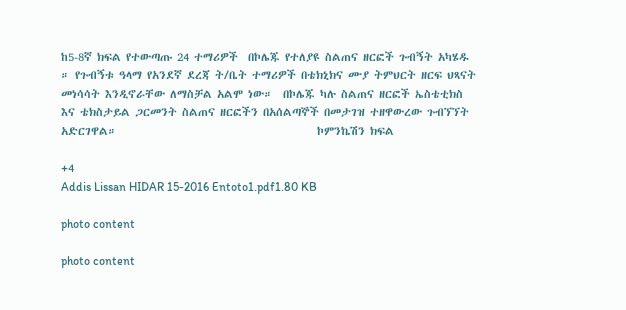ከ5-8ኛ ክፍል የተውጣጡ 24 ተማሪዎች  በኮሌጁ የተለያዩ ስልጠና ዘርፎች ጉብኝት አካሄዱ ። የጉብኝቱ ዓላማ የአንደኛ ደረጃ ት/ቤት ተማሪዎች በቴክኒክና ሙያ ትምህርት ዘርፍ ህጻናት መነሳሳት እንዲኖራቸው ለማስቻል አልሞ ነው።  በኮሌጁ ካሉ ስልጠና ዘርፎች ኤስቴቲክስ እና ቴክስታይል ጋርመንት ስልጠና ዘርፎችን በአሰልጣኞች በመታገዝ ተዘዋውረው ጉብኘኘት አድርገዋል።                                        ኮምንኬሽን ክፍል

+4
Addis Lissan HIDAR 15-2016 Entoto1.pdf1.80 KB

photo content

photo content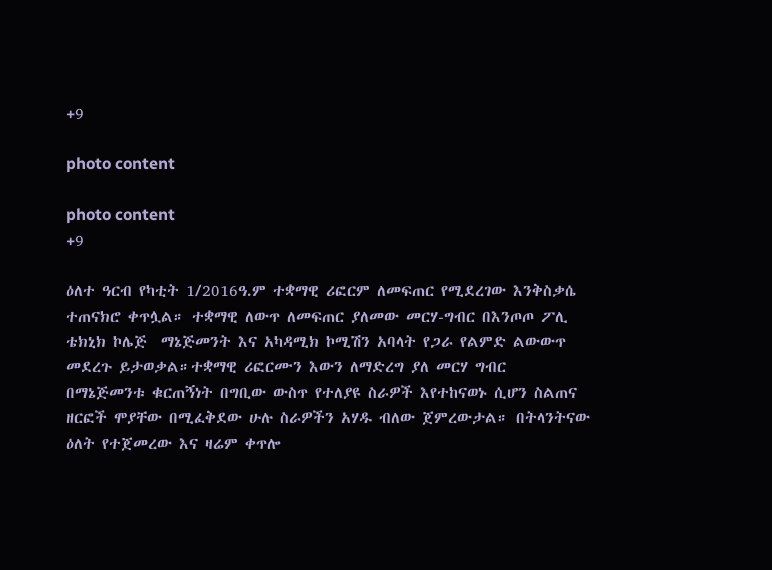+9

photo content

photo content
+9

ዕለተ ዓርብ የካቲት 1/2016ዓ.ም ተቋማዊ ሪፎርም ለመፍጠር የሚደረገው እንቅስቃሴ ተጠናክሮ ቀጥሏል። ተቋማዊ ለውጥ ለመፍጠር ያለመው መርሃ-ግብር በእንጦጦ ፖሊ ቴክኒክ ኮሌጅ  ማኔጅመንት እና አካዳሚክ ኮሚሽን አባላት የጋራ የልምድ ልውውጥ መደረጉ ይታወቃል።ተቋማዊ ሪፎርሙን እውን ለማድረግ ያለ መርሃ ግብር በማኔጅመንቱ ቁርጠኝነት በግቢው ውስጥ የተለያዩ ስራዎች እየተከናወኑ ሲሆን ስልጠና ዘርፎች ሞያቸው በሚፈቅደው ሁሉ ስራዎችን አሃዱ ብለው ጀምረውታል። በትላንትናው ዕለት የተጀመረው እና ዛሬም ቀጥሎ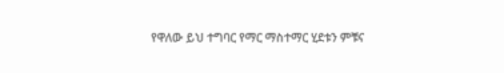የዋለው ይህ ተግባር የማር ማስተማር ሂደቱን ምቹና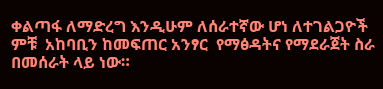ቀልጣፋ ለማድረግ እንዲሁም ለሰራተኛው ሆነ ለተገልጋዮች ምቹ  አከባቢን ከመፍጠር አንፃር  የማፅዳትና የማደራጀት ስራ በመሰራት ላይ ነው።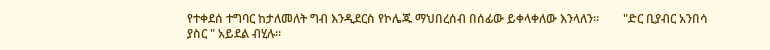የተቀደሰ ተግባር ከታለመለት ግብ እንዲደርስ የኮሌጁ ማህበረሰብ በሰፊው ይቀላቀለው እንላለን።        "ድር ቢያብር አንበሳ ያስር " አይደል ብሂሉ።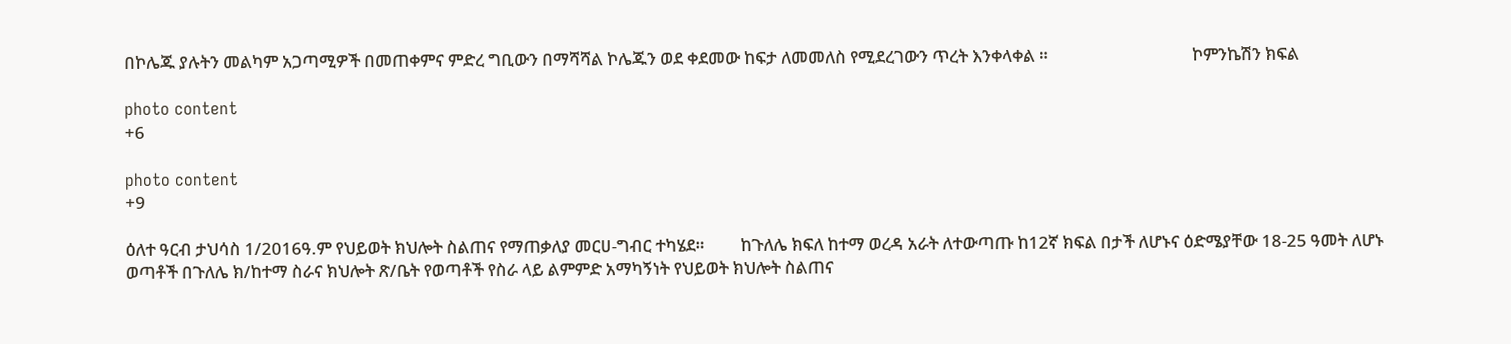በኮሌጁ ያሉትን መልካም አጋጣሚዎች በመጠቀምና ምድረ ግቢውን በማሻሻል ኮሌጁን ወደ ቀደመው ከፍታ ለመመለስ የሚደረገውን ጥረት እንቀላቀል ።                                    ኮምንኬሽን ክፍል

photo content
+6

photo content
+9

ዕለተ ዓርብ ታህሳስ 1/2016ዓ.ም የህይወት ክህሎት ስልጠና የማጠቃለያ መርሀ-ግብር ተካሄደ።         ከጉለሌ ክፍለ ከተማ ወረዳ አራት ለተውጣጡ ከ12ኛ ክፍል በታች ለሆኑና ዕድሜያቸው 18-25 ዓመት ለሆኑ ወጣቶች በጉለሌ ክ/ከተማ ስራና ክህሎት ጽ/ቤት የወጣቶች የስራ ላይ ልምምድ አማካኝነት የህይወት ክህሎት ስልጠና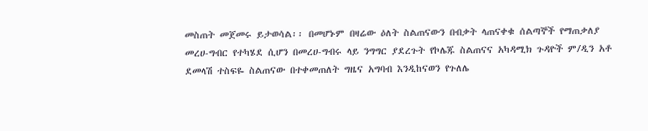መስጠት መጀመሩ ይታወሳል፡፡ በመሆኑም በዛሬው ዕለት ስልጠናውን በብቃት ላጠናቀቁ ሰልጣኞች የማጠቃለያ መረሀ-ግብር የተካሄደ ሲሆን በመረሀ-ግብሩ ላይ ንግግር ያደረጉት የኮሌጁ ስልጠናና አካዳሚክ ጉዳዮች ም/ዲን አቶ ደመላሽ ተስፍዬ ስልጠናው በተቀመጠለት ግዜና አግባብ እንዲከናወን የጉለሌ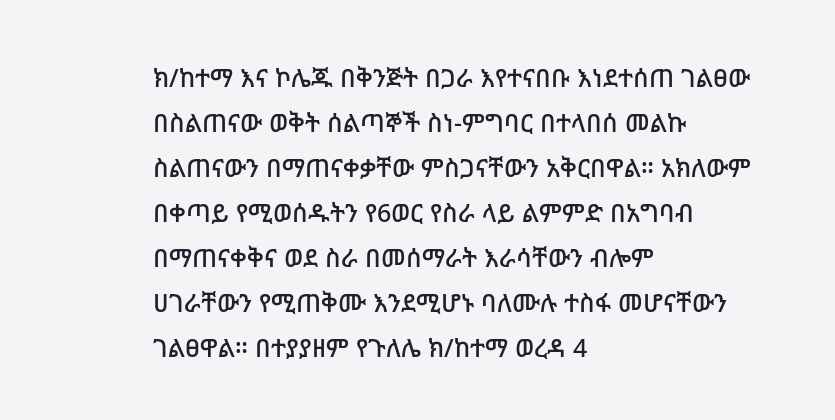ክ/ከተማ እና ኮሌጁ በቅንጅት በጋራ እየተናበቡ እነደተሰጠ ገልፀው በስልጠናው ወቅት ሰልጣኞች ስነ-ምግባር በተላበሰ መልኩ ስልጠናውን በማጠናቀቃቸው ምስጋናቸውን አቅርበዋል። አክለውም በቀጣይ የሚወሰዱትን የ6ወር የስራ ላይ ልምምድ በአግባብ በማጠናቀቅና ወደ ስራ በመሰማራት እራሳቸውን ብሎም ሀገራቸውን የሚጠቅሙ እንደሚሆኑ ባለሙሉ ተስፋ መሆናቸውን ገልፀዋል። በተያያዘም የጉለሌ ክ/ከተማ ወረዳ 4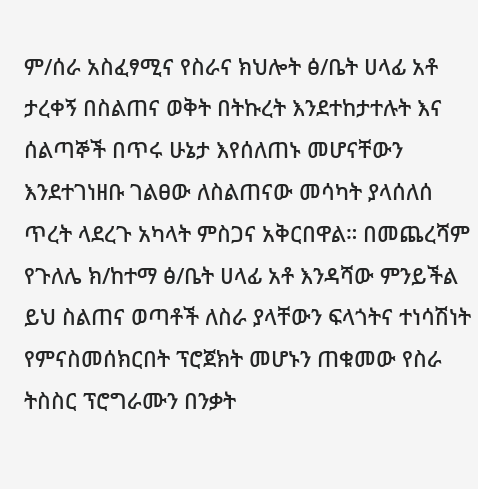ም/ሰራ አስፈፃሚና የስራና ክህሎት ፅ/ቤት ሀላፊ አቶ ታረቀኝ በስልጠና ወቅት በትኩረት እንደተከታተሉት እና ሰልጣኞች በጥሩ ሁኔታ እየሰለጠኑ መሆናቸውን እንደተገነዘቡ ገልፀው ለስልጠናው መሳካት ያላሰለሰ ጥረት ላደረጉ አካላት ምስጋና አቅርበዋል። በመጨረሻም የጉለሌ ክ/ከተማ ፅ/ቤት ሀላፊ አቶ እንዳሻው ምንይችል ይህ ስልጠና ወጣቶች ለስራ ያላቸውን ፍላጎትና ተነሳሽነት የምናስመሰክርበት ፕሮጀክት መሆኑን ጠቁመው የስራ ትስስር ፕሮግራሙን በንቃት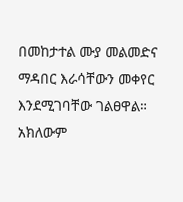በመከታተል ሙያ መልመድና ማዳበር እራሳቸውን መቀየር እንደሚገባቸው ገልፀዋል። አክለውም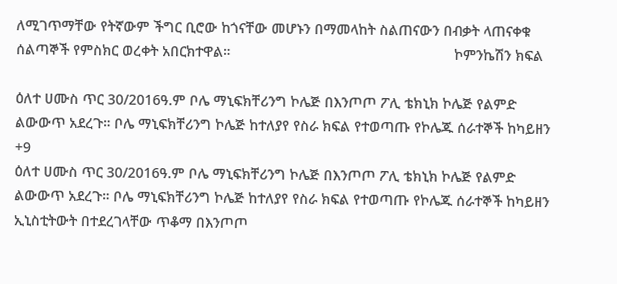ለሚገጥማቸው የትኛውም ችግር ቢሮው ከጎናቸው መሆኑን በማመላከት ስልጠናውን በብቃት ላጠናቀቁ ሰልጣኞች የምስክር ወረቀት አበርክተዋል።                                                        ኮምንኬሽን ክፍል

ዕለተ ሀሙስ ጥር 30/2016ዓ.ም ቦሌ ማኒፍክቸሪንግ ኮሌጅ በእንጦጦ ፖሊ ቴክኒክ ኮሌጅ የልምድ ልውውጥ አደረጉ። ቦሌ ማኒፍክቸሪንግ ኮሌጅ ከተለያየ የስራ ክፍል የተወጣጡ የኮሌጁ ሰራተኞች ከካይዘን
+9
ዕለተ ሀሙስ ጥር 30/2016ዓ.ም ቦሌ ማኒፍክቸሪንግ ኮሌጅ በእንጦጦ ፖሊ ቴክኒክ ኮሌጅ የልምድ ልውውጥ አደረጉ። ቦሌ ማኒፍክቸሪንግ ኮሌጅ ከተለያየ የስራ ክፍል የተወጣጡ የኮሌጁ ሰራተኞች ከካይዘን ኢኒስቲትውት በተደረገላቸው ጥቆማ በእንጦጦ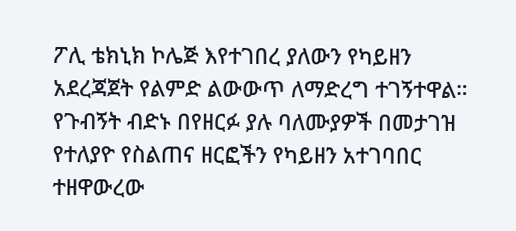ፖሊ ቴክኒክ ኮሌጅ እየተገበረ ያለውን የካይዘን አደረጃጀት የልምድ ልውውጥ ለማድረግ ተገኝተዋል። የጉብኝት ብድኑ በየዘርፉ ያሉ ባለሙያዎች በመታገዝ የተለያዮ የስልጠና ዘርፎችን የካይዘን አተገባበር ተዘዋውረው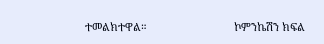ተመልክተዋል።                             ኮምንኬሽን ክፍል